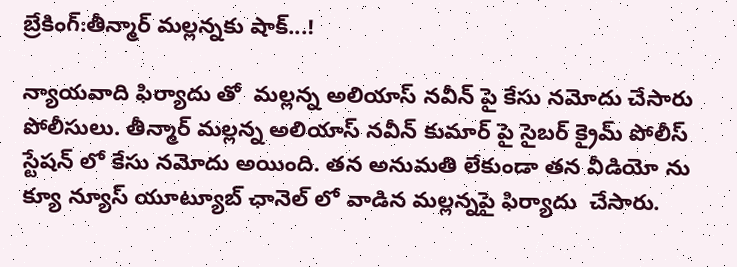బ్రేకింగ్:తీన్మార్ మల్లన్నకు షాక్...!

న్యాయవాది ఫిర్యాదు తో  మల్లన్న అలియాస్ నవీన్ పై కేసు నమోదు చేసారు పోలీసులు. తీన్మార్ మల్లన్న అలియాస్ నవీన్ కుమార్ పై సైబర్ క్రైమ్ పోలీస్ స్టేషన్ లో కేసు నమోదు అయింది. తన అనుమతి లేకుండా తన వీడియో ను క్యూ న్యూస్ యూట్యూబ్ ఛానెల్ లో వాడిన మల్లన్నపై ఫిర్యాదు  చేసారు.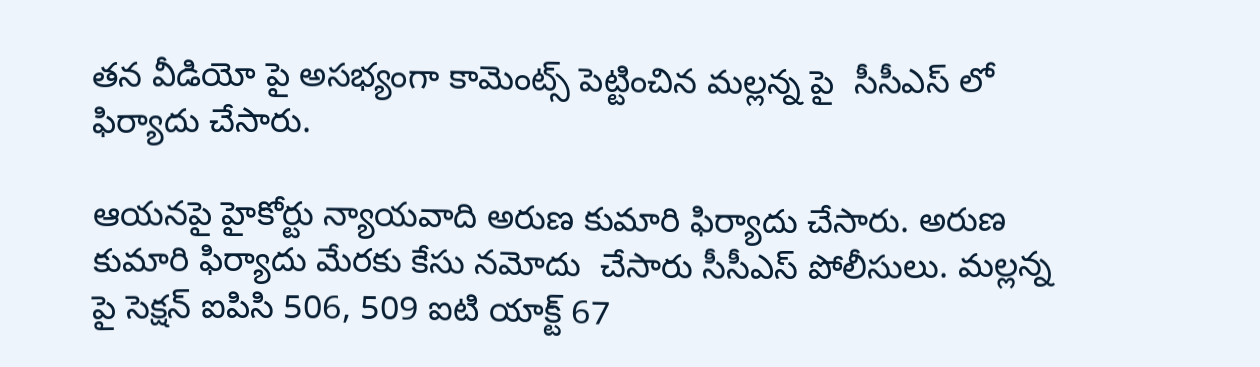తన వీడియో పై అసభ్యంగా కామెంట్స్ పెట్టించిన మల్లన్న పై  సీసీఎస్ లో ఫిర్యాదు చేసారు.

ఆయనపై హైకోర్టు న్యాయవాది అరుణ కుమారి ఫిర్యాదు చేసారు. అరుణ కుమారి ఫిర్యాదు మేరకు కేసు నమోదు  చేసారు సీసీఎస్ పోలీసులు. మల్లన్న పై సెక్షన్ ఐపిసి 506, 509 ఐటి యాక్ట్ 67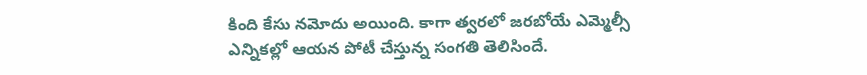కింది కేసు నమోదు అయింది. కాగా త్వరలో జరబోయే ఎమ్మెల్సీ ఎన్నికల్లో ఆయన పోటీ చేస్తున్న సంగతి తెలిసిందే.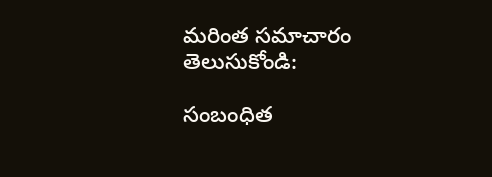మరింత సమాచారం తెలుసుకోండి:

సంబంధిత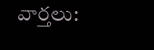వార్తలు: